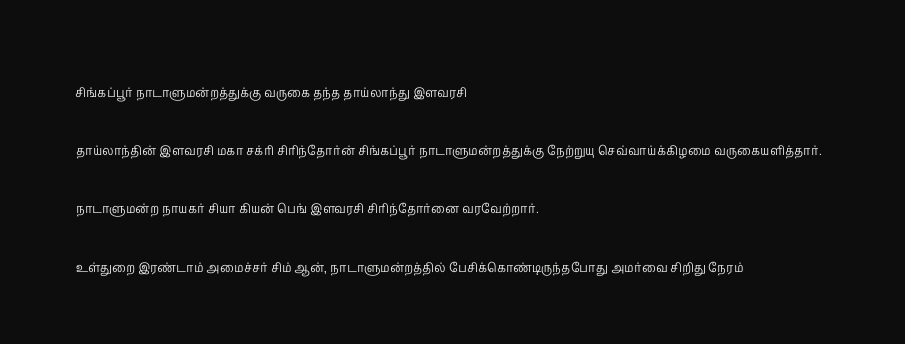சிங்கப்பூர் நாடாளுமன்றத்துக்கு வருகை தந்த தாய்லாந்து இளவரசி

தாய்லாந்தின் இளவரசி மகா சக்ரி சிரிந்தோர்ன் சிங்கப்பூர் நாடாளுமன்றத்துக்கு நேற்றுயு செவ்வாய்க்கிழமை வருகையளித்தார்.

நாடாளுமன்ற நாயகர் சியா கியன் பெங் இளவரசி சிரிந்தோர்னை வரவேற்றார்.

உள்துறை இரண்டாம் அமைச்சர் சிம் ஆன், நாடாளுமன்றத்தில் பேசிக்கொண்டிருந்தபோது அமர்வை சிறிது நேரம்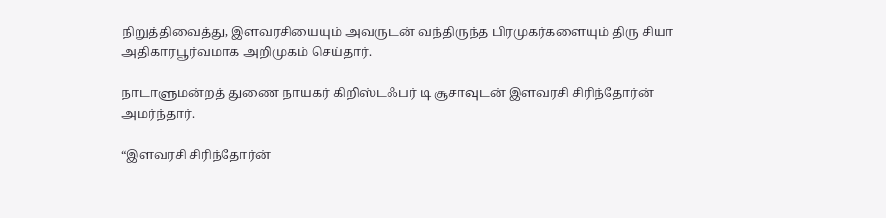நிறுத்திவைத்து, இளவரசியையும் அவருடன் வந்திருந்த பிரமுகர்களையும் திரு சியா அதிகாரபூர்வமாக அறிமுகம் செய்தார்.

நாடாளுமன்றத் துணை நாயகர் கிறிஸ்டஃபர் டி சூசாவுடன் இளவரசி சிரிந்தோர்ன் அமர்ந்தார்.

“இளவரசி சிரிந்தோர்ன்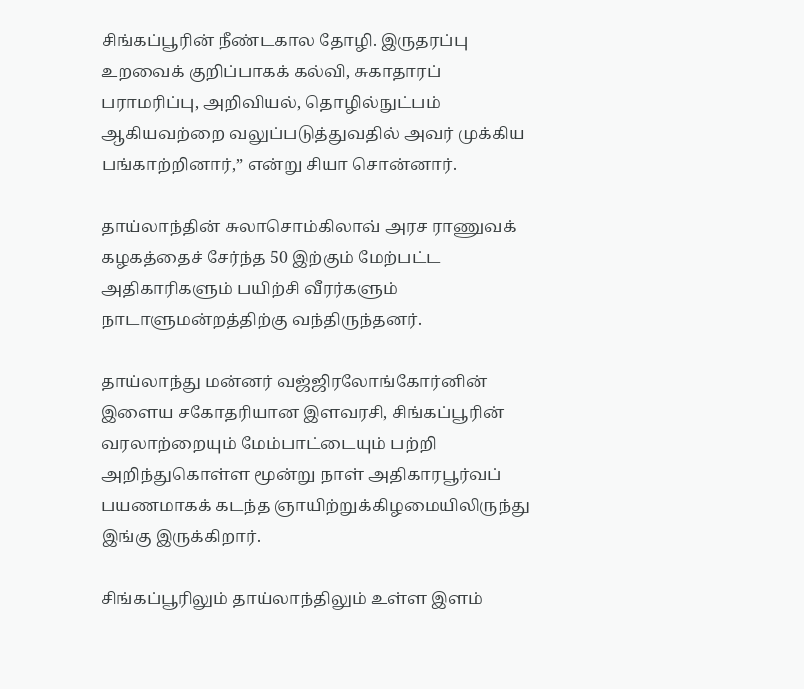சிங்கப்பூரின் நீண்டகால தோழி. இருதரப்பு உறவைக் குறிப்பாகக் கல்வி, சுகாதாரப் பராமரிப்பு, அறிவியல், தொழில்நுட்பம் ஆகியவற்றை வலுப்படுத்துவதில் அவர் முக்கிய பங்காற்றினார்,” என்று சியா சொன்னார்.

தாய்லாந்தின் சுலாசொம்கிலாவ் அரச ராணுவக் கழகத்தைச் சேர்ந்த 50 இற்கும் மேற்பட்ட அதிகாரிகளும் பயிற்சி வீரர்களும் நாடாளுமன்றத்திற்கு வந்திருந்தனர்.

தாய்லாந்து மன்னர் வஜ்ஜிரலோங்கோர்னின் இளைய சகோதரியான இளவரசி, சிங்கப்பூரின் வரலாற்றையும் மேம்பாட்டையும் பற்றி அறிந்துகொள்ள மூன்று நாள் அதிகாரபூர்வப் பயணமாகக் கடந்த ஞாயிற்றுக்கிழமையிலிருந்து இங்கு இருக்கிறார்.

சிங்கப்பூரிலும் தாய்லாந்திலும் உள்ள இளம்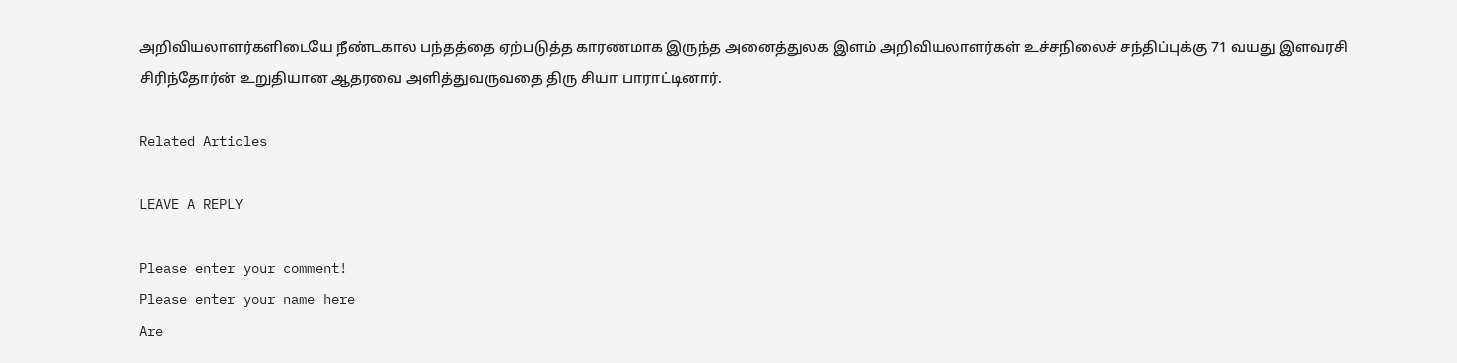அறிவியலாளர்களிடையே நீண்டகால பந்தத்தை ஏற்படுத்த காரணமாக இருந்த அனைத்துலக இளம் அறிவியலாளர்கள் உச்சநிலைச் சந்திப்புக்கு 71 வயது இளவரசி சிரிந்தோர்ன் உறுதியான ஆதரவை அளித்துவருவதை திரு சியா பாராட்டினார்.

Related Articles

LEAVE A REPLY

Please enter your comment!
Please enter your name here
Are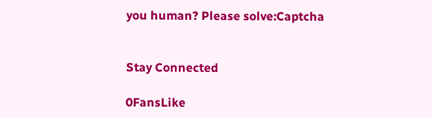you human? Please solve:Captcha


Stay Connected

0FansLike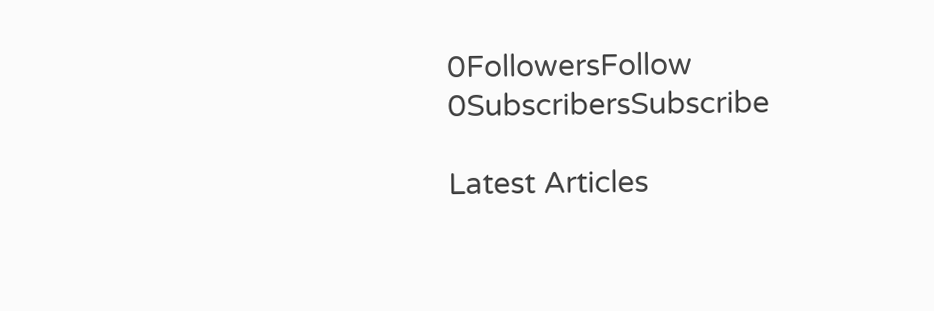0FollowersFollow
0SubscribersSubscribe

Latest Articles